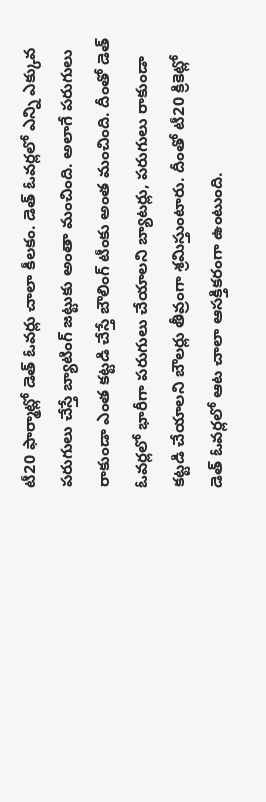టీ20 ఫార్మాట్లో డెత్ ఓవర్లు చాలా కీలకం. డెత్ ఓవర్లలో ఎన్ని ఎక్కువ పరుగులు చేస్తే బ్యాటింగ్ జట్టుకు అంతా మంచింది. అలాగే పరుగులు రాకుండా ఎంత కట్టడి చేస్తే బౌలింగ్ టీంకు అంత మంచింది. దీంతో డెత్ ఓవర్లలో భారీగా పరుగులు చేయాలని బ్యాటర్లు, పరుగులు రాకుండా కట్టడి చేయాలని బౌలర్లు తీవ్రంగా శ్రమిస్తుంటారు. దీంతో టీ20 క్రికెట్లో డెత్ ఓవర్లలో ఆట చాలా ఆసక్తికరంగా ఉంటుంది.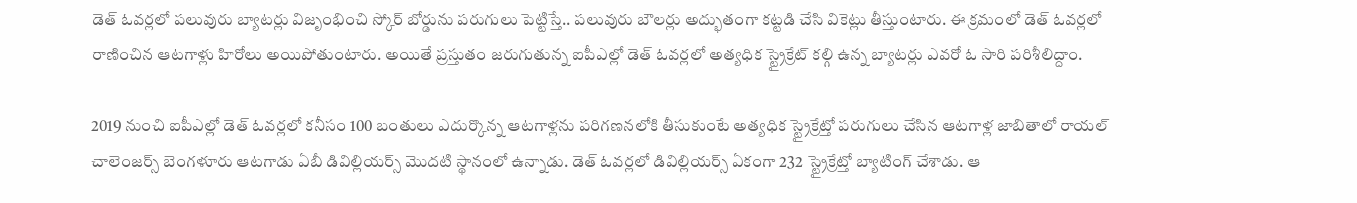డెత్ ఓవర్లలో పలువురు బ్యాటర్లు విజృంభించి స్కోర్ బోర్డును పరుగులు పెట్టిస్తే.. పలువురు బౌలర్లు అద్భుతంగా కట్టడి చేసి వికెట్లు తీస్తుంటారు. ఈ క్రమంలో డెత్ ఓవర్లలో రాణించిన ఆటగాళ్లు హిరోలు అయిపోతుంటారు. అయితే ప్రస్తుతం జరుగుతున్న ఐపీఎల్లో డెత్ ఓవర్లలో అత్యధిక స్ట్రైక్రేట్ కల్గి ఉన్న బ్యాటర్లు ఎవరో ఓ సారి పరిశీలిద్దాం.

2019 నుంచి ఐపీఎల్లో డెత్ ఓవర్లలో కనీసం 100 బంతులు ఎదుర్కొన్న ఆటగాళ్లను పరిగణనలోకి తీసుకుంటే అత్యధిక స్ట్రైక్రేట్తో పరుగులు చేసిన ఆటగాళ్ల జాబితాలో రాయల్ చాలెంజర్స్ బెంగళూరు ఆటగాడు ఏబీ డివిల్లియర్స్ మొదటి స్థానంలో ఉన్నాడు. డెత్ ఓవర్లలో డివిల్లియర్స్ ఏకంగా 232 స్ట్రైక్రేట్తో బ్యాటింగ్ చేశాడు. ఆ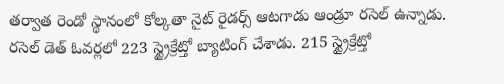తర్వాత రెండో స్థానంలో కోల్కతా నైట్ రైడర్స్ ఆటగాడు ఆండ్రూ రసెల్ ఉన్నాడు. రసెల్ డెత్ ఓవర్లలో 223 స్ట్రైక్రేట్తో బ్యాటింగ్ చేశాడు. 215 స్ట్రైక్రేట్తో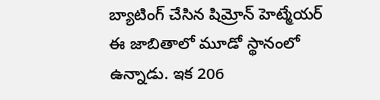బ్యాటింగ్ చేసిన షిమ్రోన్ హెట్మేయర్ ఈ జాబితాలో మూడో స్థానంలో ఉన్నాడు. ఇక 206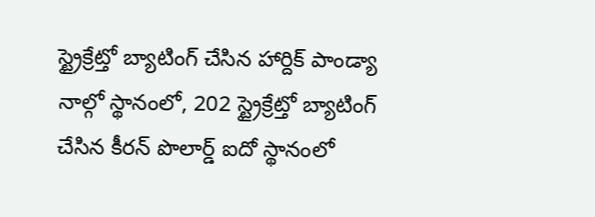స్ట్రైక్రేట్తో బ్యాటింగ్ చేసిన హార్దిక్ పాండ్యా నాల్గో స్థానంలో, 202 స్ట్రైక్రేట్తో బ్యాటింగ్ చేసిన కీరన్ పొలార్డ్ ఐదో స్థానంలో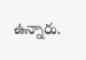ఉన్నారు.